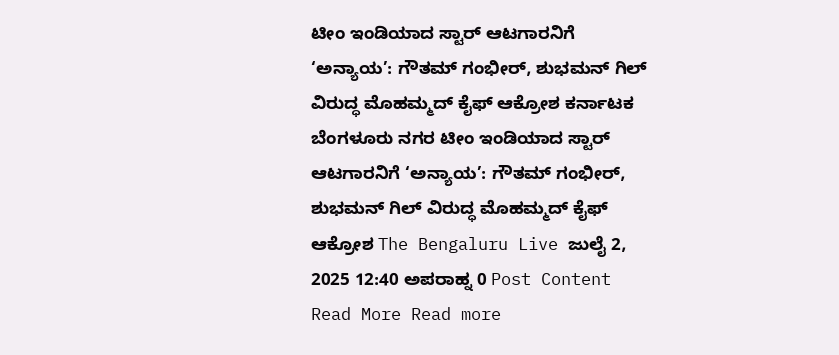ಟೀಂ ಇಂಡಿಯಾದ ಸ್ಟಾರ್ ಆಟಗಾರನಿಗೆ ‘ಅನ್ಯಾಯ’: ಗೌತಮ್ ಗಂಭೀರ್, ಶುಭಮನ್ ಗಿಲ್ ವಿರುದ್ಧ ಮೊಹಮ್ಮದ್ ಕೈಫ್ ಆಕ್ರೋಶ ಕರ್ನಾಟಕ ಬೆಂಗಳೂರು ನಗರ ಟೀಂ ಇಂಡಿಯಾದ ಸ್ಟಾರ್ ಆಟಗಾರನಿಗೆ ‘ಅನ್ಯಾಯ’: ಗೌತಮ್ ಗಂಭೀರ್, ಶುಭಮನ್ ಗಿಲ್ ವಿರುದ್ಧ ಮೊಹಮ್ಮದ್ ಕೈಫ್ ಆಕ್ರೋಶ The Bengaluru Live ಜುಲೈ 2, 2025 12:40 ಅಪರಾಹ್ನ 0 Post Content Read More Read more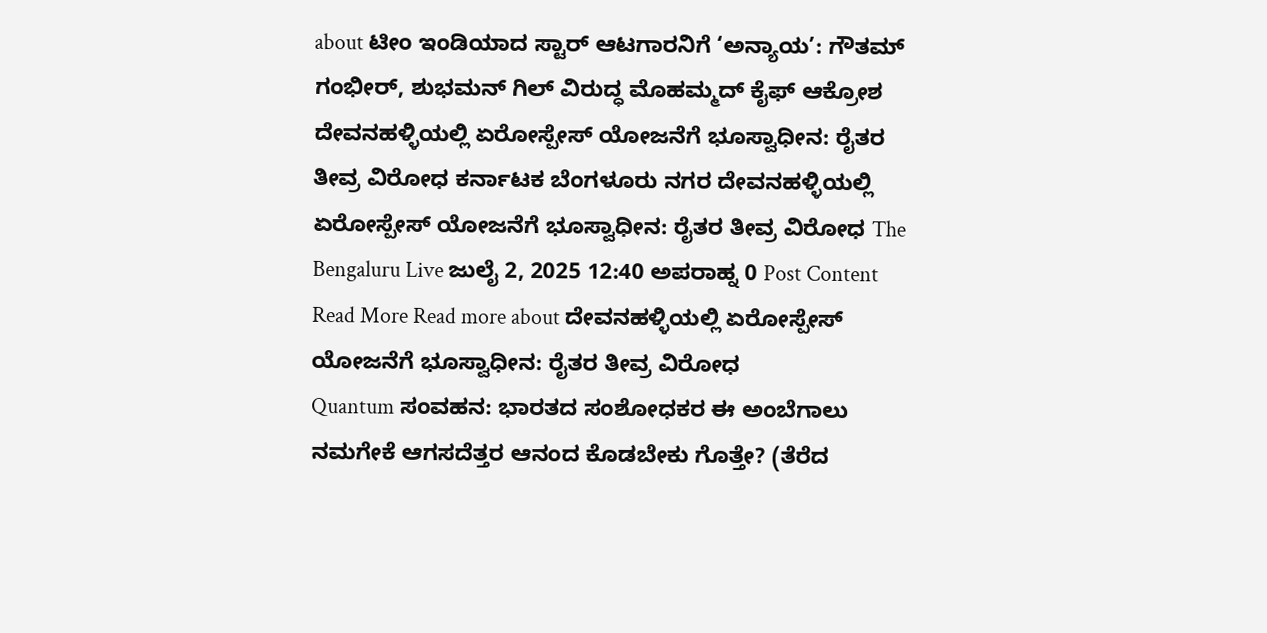about ಟೀಂ ಇಂಡಿಯಾದ ಸ್ಟಾರ್ ಆಟಗಾರನಿಗೆ ‘ಅನ್ಯಾಯ’: ಗೌತಮ್ ಗಂಭೀರ್, ಶುಭಮನ್ ಗಿಲ್ ವಿರುದ್ಧ ಮೊಹಮ್ಮದ್ ಕೈಫ್ ಆಕ್ರೋಶ
ದೇವನಹಳ್ಳಿಯಲ್ಲಿ ಏರೋಸ್ಪೇಸ್ ಯೋಜನೆಗೆ ಭೂಸ್ವಾಧೀನ: ರೈತರ ತೀವ್ರ ವಿರೋಧ ಕರ್ನಾಟಕ ಬೆಂಗಳೂರು ನಗರ ದೇವನಹಳ್ಳಿಯಲ್ಲಿ ಏರೋಸ್ಪೇಸ್ ಯೋಜನೆಗೆ ಭೂಸ್ವಾಧೀನ: ರೈತರ ತೀವ್ರ ವಿರೋಧ The Bengaluru Live ಜುಲೈ 2, 2025 12:40 ಅಪರಾಹ್ನ 0 Post Content Read More Read more about ದೇವನಹಳ್ಳಿಯಲ್ಲಿ ಏರೋಸ್ಪೇಸ್ ಯೋಜನೆಗೆ ಭೂಸ್ವಾಧೀನ: ರೈತರ ತೀವ್ರ ವಿರೋಧ
Quantum ಸಂವಹನ: ಭಾರತದ ಸಂಶೋಧಕರ ಈ ಅಂಬೆಗಾಲು ನಮಗೇಕೆ ಆಗಸದೆತ್ತರ ಆನಂದ ಕೊಡಬೇಕು ಗೊತ್ತೇ? (ತೆರೆದ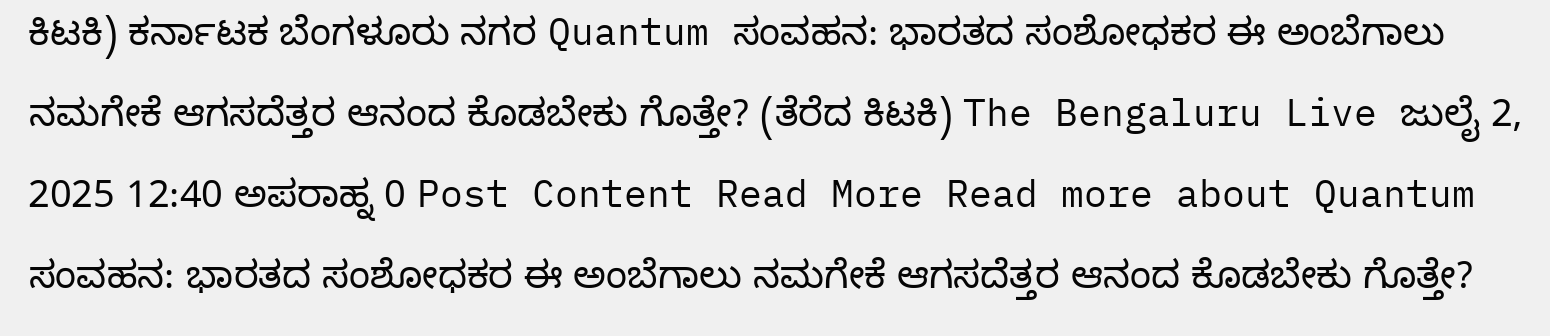ಕಿಟಕಿ) ಕರ್ನಾಟಕ ಬೆಂಗಳೂರು ನಗರ Quantum ಸಂವಹನ: ಭಾರತದ ಸಂಶೋಧಕರ ಈ ಅಂಬೆಗಾಲು ನಮಗೇಕೆ ಆಗಸದೆತ್ತರ ಆನಂದ ಕೊಡಬೇಕು ಗೊತ್ತೇ? (ತೆರೆದ ಕಿಟಕಿ) The Bengaluru Live ಜುಲೈ 2, 2025 12:40 ಅಪರಾಹ್ನ 0 Post Content Read More Read more about Quantum ಸಂವಹನ: ಭಾರತದ ಸಂಶೋಧಕರ ಈ ಅಂಬೆಗಾಲು ನಮಗೇಕೆ ಆಗಸದೆತ್ತರ ಆನಂದ ಕೊಡಬೇಕು ಗೊತ್ತೇ?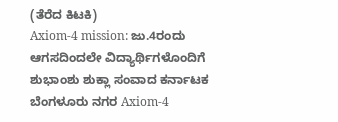(ತೆರೆದ ಕಿಟಕಿ)
Axiom-4 mission: ಜು.4ರಂದು ಆಗಸದಿಂದಲೇ ವಿದ್ಯಾರ್ಥಿಗಳೊಂದಿಗೆ ಶುಭಾಂಶು ಶುಕ್ಲಾ ಸಂವಾದ ಕರ್ನಾಟಕ ಬೆಂಗಳೂರು ನಗರ Axiom-4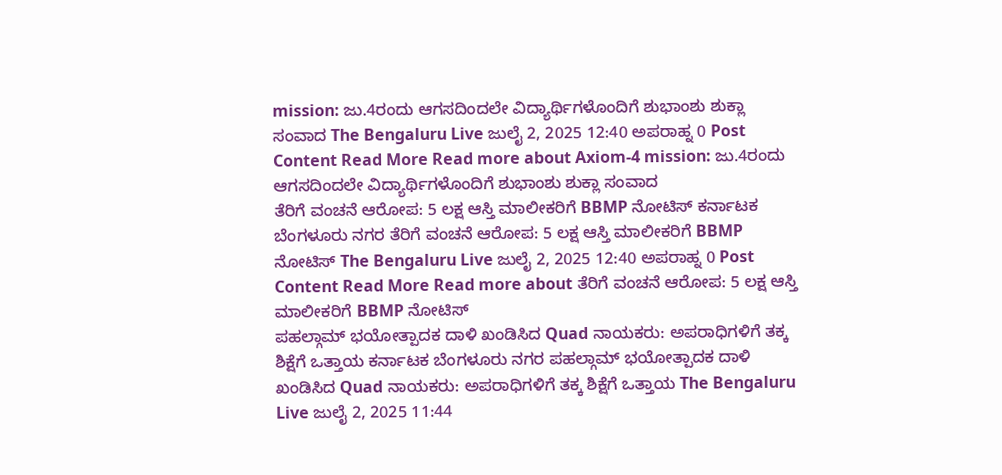mission: ಜು.4ರಂದು ಆಗಸದಿಂದಲೇ ವಿದ್ಯಾರ್ಥಿಗಳೊಂದಿಗೆ ಶುಭಾಂಶು ಶುಕ್ಲಾ ಸಂವಾದ The Bengaluru Live ಜುಲೈ 2, 2025 12:40 ಅಪರಾಹ್ನ 0 Post Content Read More Read more about Axiom-4 mission: ಜು.4ರಂದು ಆಗಸದಿಂದಲೇ ವಿದ್ಯಾರ್ಥಿಗಳೊಂದಿಗೆ ಶುಭಾಂಶು ಶುಕ್ಲಾ ಸಂವಾದ
ತೆರಿಗೆ ವಂಚನೆ ಆರೋಪ: 5 ಲಕ್ಷ ಆಸ್ತಿ ಮಾಲೀಕರಿಗೆ BBMP ನೋಟಿಸ್ ಕರ್ನಾಟಕ ಬೆಂಗಳೂರು ನಗರ ತೆರಿಗೆ ವಂಚನೆ ಆರೋಪ: 5 ಲಕ್ಷ ಆಸ್ತಿ ಮಾಲೀಕರಿಗೆ BBMP ನೋಟಿಸ್ The Bengaluru Live ಜುಲೈ 2, 2025 12:40 ಅಪರಾಹ್ನ 0 Post Content Read More Read more about ತೆರಿಗೆ ವಂಚನೆ ಆರೋಪ: 5 ಲಕ್ಷ ಆಸ್ತಿ ಮಾಲೀಕರಿಗೆ BBMP ನೋಟಿಸ್
ಪಹಲ್ಗಾಮ್ ಭಯೋತ್ಪಾದಕ ದಾಳಿ ಖಂಡಿಸಿದ Quad ನಾಯಕರು: ಅಪರಾಧಿಗಳಿಗೆ ತಕ್ಕ ಶಿಕ್ಷೆಗೆ ಒತ್ತಾಯ ಕರ್ನಾಟಕ ಬೆಂಗಳೂರು ನಗರ ಪಹಲ್ಗಾಮ್ ಭಯೋತ್ಪಾದಕ ದಾಳಿ ಖಂಡಿಸಿದ Quad ನಾಯಕರು: ಅಪರಾಧಿಗಳಿಗೆ ತಕ್ಕ ಶಿಕ್ಷೆಗೆ ಒತ್ತಾಯ The Bengaluru Live ಜುಲೈ 2, 2025 11:44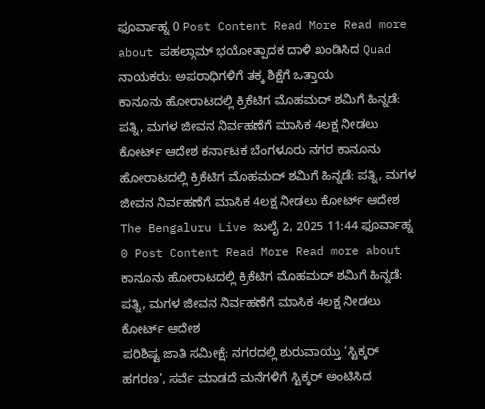ಫೂರ್ವಾಹ್ನ 0 Post Content Read More Read more about ಪಹಲ್ಗಾಮ್ ಭಯೋತ್ಪಾದಕ ದಾಳಿ ಖಂಡಿಸಿದ Quad ನಾಯಕರು: ಅಪರಾಧಿಗಳಿಗೆ ತಕ್ಕ ಶಿಕ್ಷೆಗೆ ಒತ್ತಾಯ
ಕಾನೂನು ಹೋರಾಟದಲ್ಲಿ ಕ್ರಿಕೆಟಿಗ ಮೊಹಮದ್ ಶಮಿಗೆ ಹಿನ್ನಡೆ: ಪತ್ನಿ, ಮಗಳ ಜೀವನ ನಿರ್ವಹಣೆಗೆ ಮಾಸಿಕ 4ಲಕ್ಷ ನೀಡಲು ಕೋರ್ಟ್ ಆದೇಶ ಕರ್ನಾಟಕ ಬೆಂಗಳೂರು ನಗರ ಕಾನೂನು ಹೋರಾಟದಲ್ಲಿ ಕ್ರಿಕೆಟಿಗ ಮೊಹಮದ್ ಶಮಿಗೆ ಹಿನ್ನಡೆ: ಪತ್ನಿ, ಮಗಳ ಜೀವನ ನಿರ್ವಹಣೆಗೆ ಮಾಸಿಕ 4ಲಕ್ಷ ನೀಡಲು ಕೋರ್ಟ್ ಆದೇಶ The Bengaluru Live ಜುಲೈ 2, 2025 11:44 ಫೂರ್ವಾಹ್ನ 0 Post Content Read More Read more about ಕಾನೂನು ಹೋರಾಟದಲ್ಲಿ ಕ್ರಿಕೆಟಿಗ ಮೊಹಮದ್ ಶಮಿಗೆ ಹಿನ್ನಡೆ: ಪತ್ನಿ, ಮಗಳ ಜೀವನ ನಿರ್ವಹಣೆಗೆ ಮಾಸಿಕ 4ಲಕ್ಷ ನೀಡಲು ಕೋರ್ಟ್ ಆದೇಶ
ಪರಿಶಿಷ್ಟ ಜಾತಿ ಸಮೀಕ್ಷೆ: ನಗರದಲ್ಲಿ ಶುರುವಾಯ್ತು ‘ಸ್ಟಿಕ್ಕರ್ ಹಗರಣ’, ಸರ್ವೆ ಮಾಡದೆ ಮನೆಗಳಿಗೆ ಸ್ಟಿಕ್ಕರ್ ಅಂಟಿಸಿದ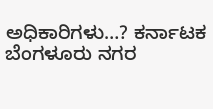ಅಧಿಕಾರಿಗಳು…? ಕರ್ನಾಟಕ ಬೆಂಗಳೂರು ನಗರ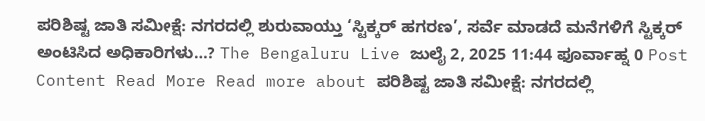ಪರಿಶಿಷ್ಟ ಜಾತಿ ಸಮೀಕ್ಷೆ: ನಗರದಲ್ಲಿ ಶುರುವಾಯ್ತು ‘ಸ್ಟಿಕ್ಕರ್ ಹಗರಣ’, ಸರ್ವೆ ಮಾಡದೆ ಮನೆಗಳಿಗೆ ಸ್ಟಿಕ್ಕರ್ ಅಂಟಿಸಿದ ಅಧಿಕಾರಿಗಳು…? The Bengaluru Live ಜುಲೈ 2, 2025 11:44 ಫೂರ್ವಾಹ್ನ 0 Post Content Read More Read more about ಪರಿಶಿಷ್ಟ ಜಾತಿ ಸಮೀಕ್ಷೆ: ನಗರದಲ್ಲಿ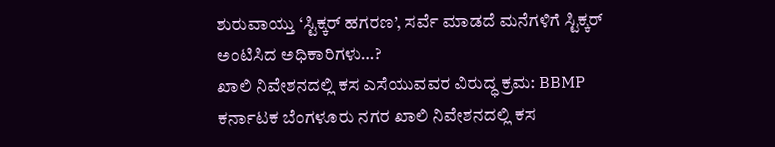ಶುರುವಾಯ್ತು ‘ಸ್ಟಿಕ್ಕರ್ ಹಗರಣ’, ಸರ್ವೆ ಮಾಡದೆ ಮನೆಗಳಿಗೆ ಸ್ಟಿಕ್ಕರ್ ಅಂಟಿಸಿದ ಅಧಿಕಾರಿಗಳು…?
ಖಾಲಿ ನಿವೇಶನದಲ್ಲಿ ಕಸ ಎಸೆಯುವವರ ವಿರುದ್ಧ ಕ್ರಮ: BBMP ಕರ್ನಾಟಕ ಬೆಂಗಳೂರು ನಗರ ಖಾಲಿ ನಿವೇಶನದಲ್ಲಿ ಕಸ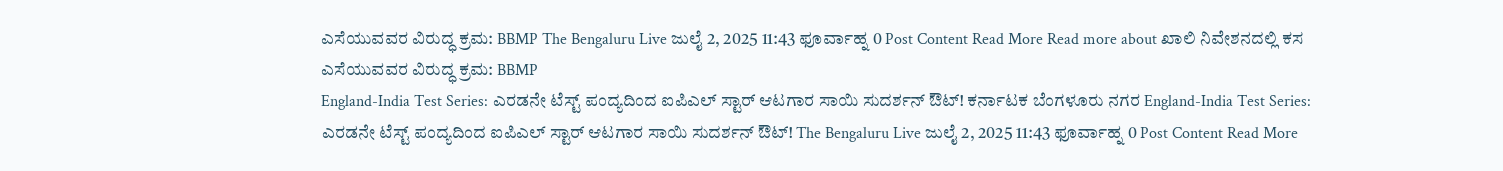ಎಸೆಯುವವರ ವಿರುದ್ಧ ಕ್ರಮ: BBMP The Bengaluru Live ಜುಲೈ 2, 2025 11:43 ಫೂರ್ವಾಹ್ನ 0 Post Content Read More Read more about ಖಾಲಿ ನಿವೇಶನದಲ್ಲಿ ಕಸ ಎಸೆಯುವವರ ವಿರುದ್ಧ ಕ್ರಮ: BBMP
England-India Test Series: ಎರಡನೇ ಟೆಸ್ಟ್ ಪಂದ್ಯದಿಂದ ಐಪಿಎಲ್ ಸ್ಟಾರ್ ಆಟಗಾರ ಸಾಯಿ ಸುದರ್ಶನ್ ಔಟ್! ಕರ್ನಾಟಕ ಬೆಂಗಳೂರು ನಗರ England-India Test Series: ಎರಡನೇ ಟೆಸ್ಟ್ ಪಂದ್ಯದಿಂದ ಐಪಿಎಲ್ ಸ್ಟಾರ್ ಆಟಗಾರ ಸಾಯಿ ಸುದರ್ಶನ್ ಔಟ್! The Bengaluru Live ಜುಲೈ 2, 2025 11:43 ಫೂರ್ವಾಹ್ನ 0 Post Content Read More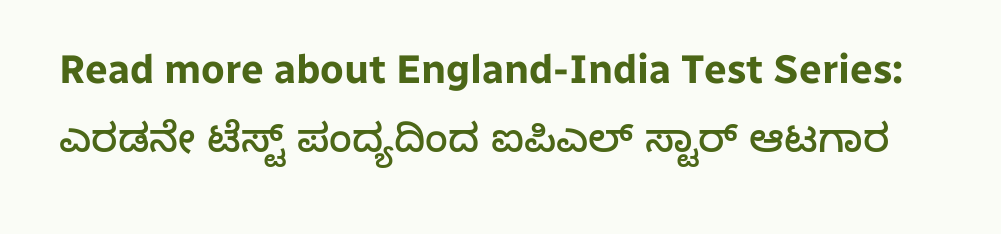Read more about England-India Test Series: ಎರಡನೇ ಟೆಸ್ಟ್ ಪಂದ್ಯದಿಂದ ಐಪಿಎಲ್ ಸ್ಟಾರ್ ಆಟಗಾರ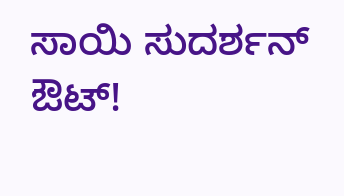ಸಾಯಿ ಸುದರ್ಶನ್ ಔಟ್!